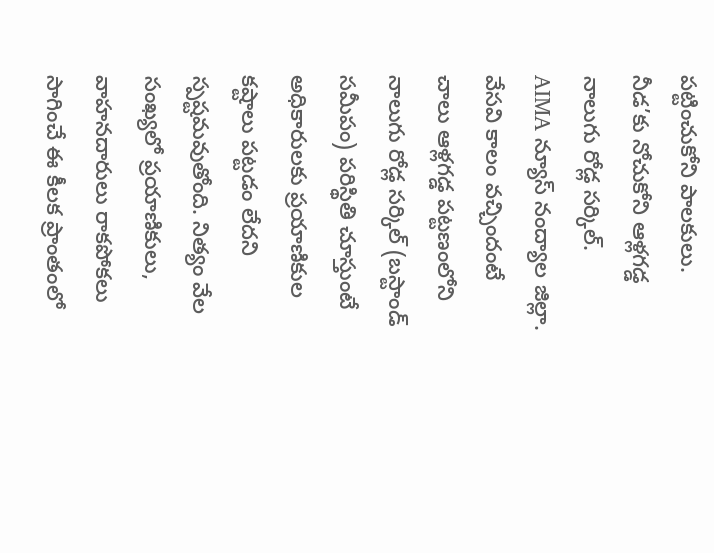పట్టించుకోని పాలకులు. నీడ’కు నోచుకోని ఆళ్లగడ్డ నాలుగు రోడ్ల సర్కిల్.
AIMA న్యూస్ నంద్యాల జిల్లా. వేసవి కాలం వచ్చిందంటే చాలు ఆళ్లగడ్డ పట్టణంలోని నాలుగు రోడ్ల సర్కిల్ (బస్టాండ్ సమీపం) పరిస్థితి చూస్తుంటే అధికారులకు ప్రయాణికుల కష్టాలు పట్టడం లేదని స్పష్టమవుతోంది. నిత్యం వేల సంఖ్యలో ప్రయాణికులు, వాహనదారులు రాకపోకలు సాగించే ఈ కీలక ప్రాంతంలో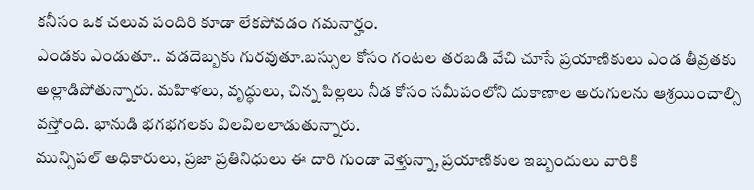కనీసం ఒక చలువ పందిరి కూడా లేకపోవడం గమనార్హం.
ఎండకు ఎండుతూ.. వడదెబ్బకు గురవుతూ.బస్సుల కోసం గంటల తరబడి వేచి చూసే ప్రయాణికులు ఎండ తీవ్రతకు అల్లాడిపోతున్నారు. మహిళలు, వృద్ధులు, చిన్న పిల్లలు నీడ కోసం సమీపంలోని దుకాణాల అరుగులను ఆశ్రయించాల్సి వస్తోంది. భానుడి భగభగలకు విలవిలలాడుతున్నారు.
మున్సిపల్ అధికారులు, ప్రజా ప్రతినిధులు ఈ దారి గుండా వెళ్తున్నా, ప్రయాణికుల ఇబ్బందులు వారికి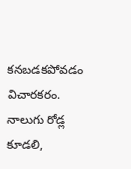కనబడకపోవడం విచారకరం. నాలుగు రోడ్ల కూడలి,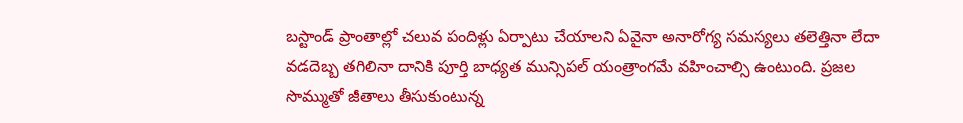బస్టాండ్ ప్రాంతాల్లో చలువ పందిళ్లు ఏర్పాటు చేయాలని ఏవైనా అనారోగ్య సమస్యలు తలెత్తినా లేదా వడదెబ్బ తగిలినా దానికి పూర్తి బాధ్యత మున్సిపల్ యంత్రాంగమే వహించాల్సి ఉంటుంది. ప్రజల సొమ్ముతో జీతాలు తీసుకుంటున్న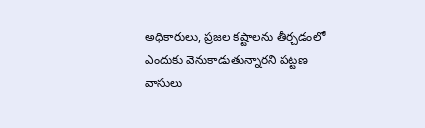అధికారులు, ప్రజల కష్టాలను తీర్చడంలో ఎందుకు వెనుకాడుతున్నారని పట్టణ వాసులు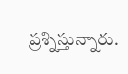ప్రశ్నిస్తున్నారు.